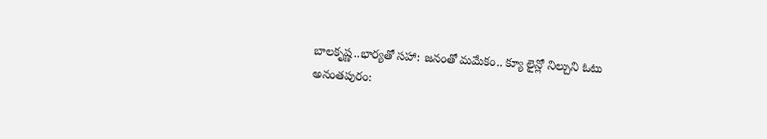బాలకృష్ణ..భార్యతో సహా: జనంతో మమేకం.. క్యూ లైన్లో నిల్చుని ఓటు
అనంతపురం: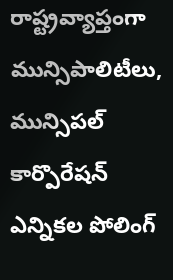రాష్ట్రవ్యాప్తంగా మున్సిపాలిటీలు, మున్సిపల్ కార్పొరేషన్ ఎన్నికల పోలింగ్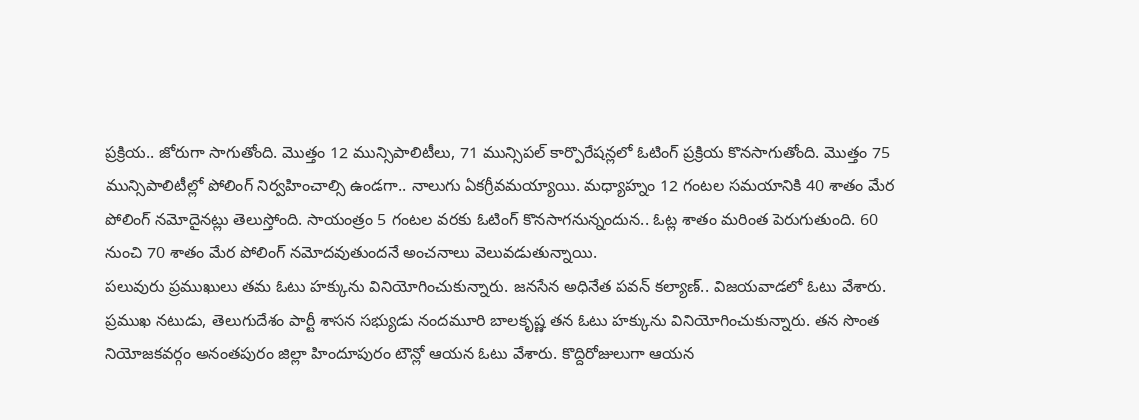ప్రక్రియ.. జోరుగా సాగుతోంది. మొత్తం 12 మున్సిపాలిటీలు, 71 మున్సిపల్ కార్పొరేషన్లలో ఓటింగ్ ప్రక్రియ కొనసాగుతోంది. మొత్తం 75 మున్సిపాలిటీల్లో పోలింగ్ నిర్వహించాల్సి ఉండగా.. నాలుగు ఏకగ్రీవమయ్యాయి. మధ్యాహ్నం 12 గంటల సమయానికి 40 శాతం మేర పోలింగ్ నమోదైనట్లు తెలుస్తోంది. సాయంత్రం 5 గంటల వరకు ఓటింగ్ కొనసాగనున్నందున.. ఓట్ల శాతం మరింత పెరుగుతుంది. 60 నుంచి 70 శాతం మేర పోలింగ్ నమోదవుతుందనే అంచనాలు వెలువడుతున్నాయి.
పలువురు ప్రముఖులు తమ ఓటు హక్కును వినియోగించుకున్నారు. జనసేన అధినేత పవన్ కల్యాణ్.. విజయవాడలో ఓటు వేశారు. ప్రముఖ నటుడు, తెలుగుదేశం పార్టీ శాసన సభ్యుడు నందమూరి బాలకృష్ణ తన ఓటు హక్కును వినియోగించుకున్నారు. తన సొంత నియోజకవర్గం అనంతపురం జిల్లా హిందూపురం టౌన్లో ఆయన ఓటు వేశారు. కొద్దిరోజులుగా ఆయన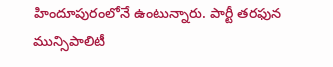హిందూపురంలోనే ఉంటున్నారు. పార్టీ తరఫున మున్సిపాలిటీ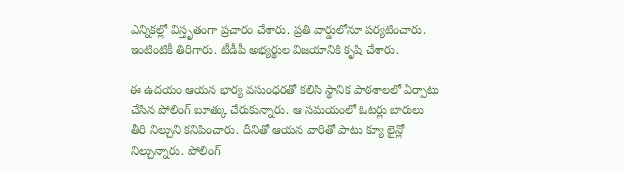ఎన్నికల్లో విస్తృతంగా ప్రచారం చేశారు. ప్రతి వార్డులోనూ పర్యటించారు. ఇంటింటికీ తిరిగారు. టీడీపీ అభ్యర్థుల విజయానికి కృషి చేశారు.

ఈ ఉదయం ఆయన భార్య వసుంధరతో కలిసి స్థానిక పాఠశాలలో ఏర్పాటు చేసిన పోలింగ్ బూత్కు చేరుకున్నారు. ఆ సమయంలో ఓటర్లు బారులు తీరి నిల్చుని కనిపించారు. దీనితో ఆయన వారితో పాటు క్యూ లైన్లో నిల్చున్నారు. పోలింగ్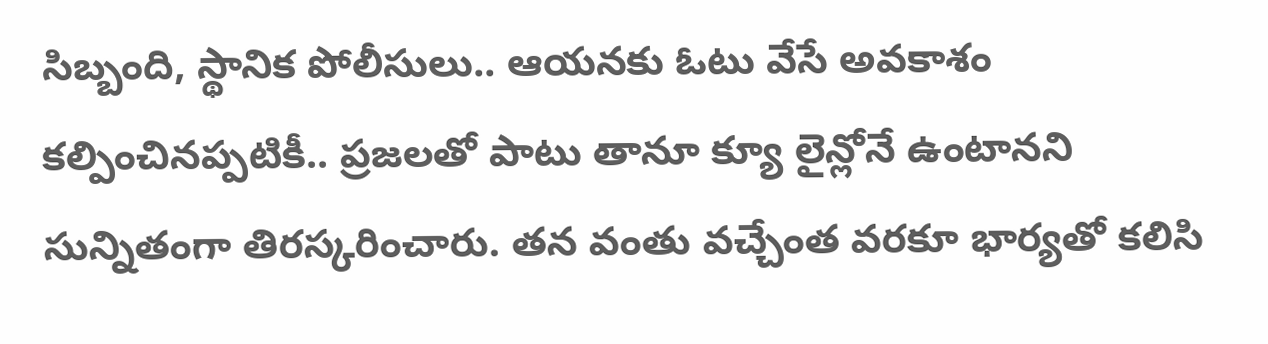సిబ్బంది, స్థానిక పోలీసులు.. ఆయనకు ఓటు వేసే అవకాశం కల్పించినప్పటికీ.. ప్రజలతో పాటు తానూ క్యూ లైన్లోనే ఉంటానని సున్నితంగా తిరస్కరించారు. తన వంతు వచ్చేంత వరకూ భార్యతో కలిసి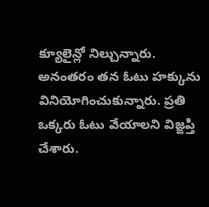క్యూలైన్లో నిల్చున్నారు. అనంతరం తన ఓటు హక్కును వినియోగించుకున్నారు. ప్రతి ఒక్కరు ఓటు వేయాలని విజ్ఙప్తి చేశారు.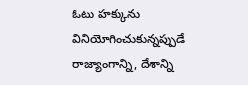ఓటు హక్కును వినియోగించుకున్నప్పుడే రాజ్యాంగాన్ని, దేశాన్ని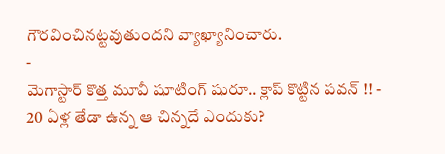గౌరవించినట్టవుతుందని వ్యాఖ్యానించారు.
-
మెగాస్టార్ కొత్త మూవీ షూటింగ్ షురూ.. క్లాప్ కొట్టిన పవన్ !! -
20 ఏళ్ల తేడా ఉన్న ఆ చిన్నదే ఎందుకు?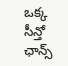ఒక్క సీన్తో ఛాన్స్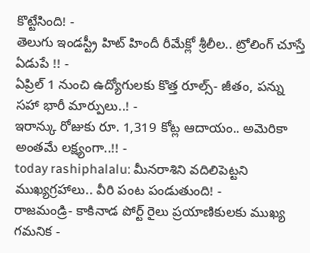కొట్టేసింది! -
తెలుగు ఇండస్ట్రీ హిట్ హిందీ రీమేక్లో శ్రీలీల.. ట్రోలింగ్ చూస్తే ఏడుపే !! -
ఏప్రిల్ 1 నుంచి ఉద్యోగులకు కొత్త రూల్స్- జీతం, పన్ను సహా భారీ మార్పులు..! -
ఇరాన్కు రోజుకు రూ. 1,319 కోట్ల ఆదాయం.. అమెరికా అంతమే లక్ష్యంగా..!! -
today rashiphalalu: మీనరాశిని వదిలిపెట్టని ముఖ్యగ్రహాలు.. వీరి పంట పండుతుంది! -
రాజమండ్రి- కాకినాడ పోర్ట్ రైలు ప్రయాణికులకు ముఖ్య గమనిక -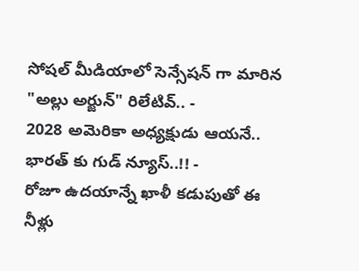సోషల్ మీడియాలో సెన్సేషన్ గా మారిన "అల్లు అర్జున్" రిలేటివ్.. -
2028 అమెరికా అధ్యక్షుడు ఆయనే.. భారత్ కు గుడ్ న్యూస్..!! -
రోజూ ఉదయాన్నే ఖాళీ కడుపుతో ఈ నీళ్లు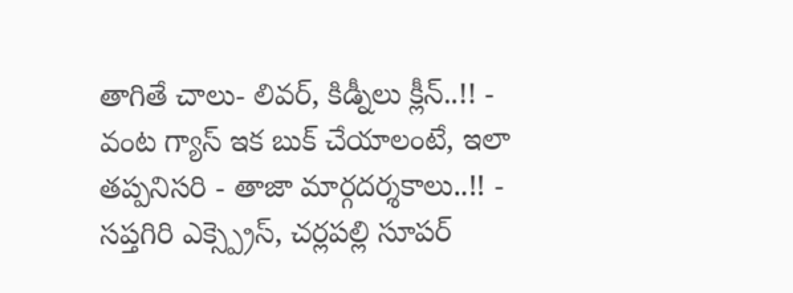తాగితే చాలు- లివర్, కిడ్నీలు క్లీన్..!! -
వంట గ్యాస్ ఇక బుక్ చేయాలంటే, ఇలా తప్పనిసరి - తాజా మార్గదర్శకాలు..!! -
సప్తగిరి ఎక్స్ప్రెస్, చర్లపల్లి సూపర్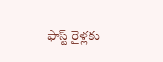ఫాస్ట్ రైళ్లకు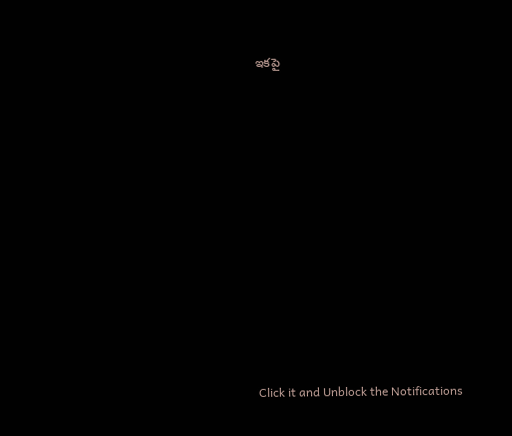ఇకపై












Click it and Unblock the Notifications